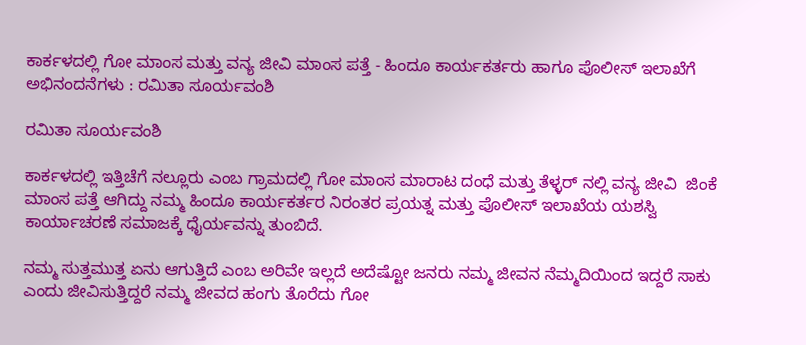ಕಾರ್ಕಳದಲ್ಲಿ ಗೋ ಮಾಂಸ ಮತ್ತು ವನ್ಯ ಜೀವಿ ಮಾಂಸ ಪತ್ತೆ - ಹಿಂದೂ ಕಾರ್ಯಕರ್ತರು ಹಾಗೂ ಪೊಲೀಸ್ ಇಲಾಖೆಗೆ ಅಭಿನಂದನೆಗಳು : ರಮಿತಾ ಸೂರ್ಯವಂಶಿ

ರಮಿತಾ ಸೂರ್ಯವಂಶಿ

ಕಾರ್ಕಳದಲ್ಲಿ ಇತ್ತಿಚೆಗೆ ನಲ್ಲೂರು ಎಂಬ ಗ್ರಾಮದಲ್ಲಿ ಗೋ ಮಾಂಸ ಮಾರಾಟ ದಂಧೆ ಮತ್ತು ತೆಳ್ಳರ್ ನಲ್ಲಿ ವನ್ಯ ಜೀವಿ  ಜಿಂಕೆ ಮಾಂಸ ಪತ್ತೆ ಆಗಿದ್ದು ನಮ್ಮ ಹಿಂದೂ ಕಾರ್ಯಕರ್ತರ ನಿರಂತರ ಪ್ರಯತ್ನ ಮತ್ತು ಪೊಲೀಸ್ ಇಲಾಖೆಯ ಯಶಸ್ವಿ ಕಾರ್ಯಾಚರಣೆ ಸಮಾಜಕ್ಕೆ ಧೈರ್ಯವನ್ನು ತುಂಬಿದೆ.

ನಮ್ಮ ಸುತ್ತಮುತ್ತ ಏನು ಆಗುತ್ತಿದೆ ಎಂಬ ಅರಿವೇ ಇಲ್ಲದೆ ಅದೆಷ್ಟೋ ಜನರು ನಮ್ಮ ಜೀವನ ನೆಮ್ಮದಿಯಿಂದ ಇದ್ದರೆ ಸಾಕು ಎಂದು ಜೀವಿಸುತ್ತಿದ್ದರೆ ನಮ್ಮ ಜೀವದ ಹಂಗು ತೊರೆದು ಗೋ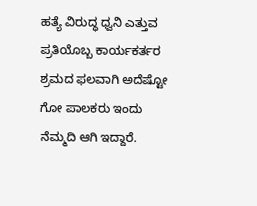ಹತ್ಯೆ ವಿರುದ್ಧ ಧ್ವನಿ ಎತ್ತುವ ಪ್ರತಿಯೊಬ್ಬ ಕಾರ್ಯಕರ್ತರ ಶ್ರಮದ ಫಲವಾಗಿ ಅದೆಷ್ಟೋ ಗೋ ಪಾಲಕರು ಇಂದು ನೆಮ್ಮದಿ ಆಗಿ ಇದ್ದಾರೆ.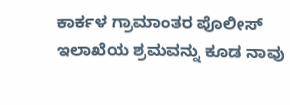ಕಾರ್ಕಳ ಗ್ರಾಮಾಂತರ ಪೊಲೀಸ್ ಇಲಾಖೆಯ ಶ್ರಮವನ್ನು ಕೂಡ ನಾವು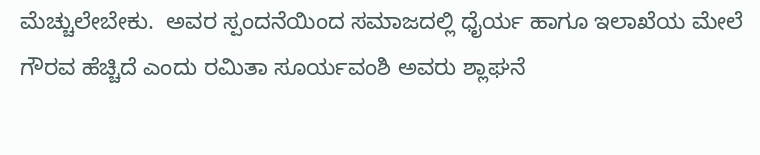ಮೆಚ್ಚುಲೇಬೇಕು.  ಅವರ ಸ್ಪಂದನೆಯಿಂದ ಸಮಾಜದಲ್ಲಿ ಧೈರ್ಯ ಹಾಗೂ ಇಲಾಖೆಯ ಮೇಲೆ ಗೌರವ ಹೆಚ್ಚಿದೆ ಎಂದು ರಮಿತಾ ಸೂರ್ಯವಂಶಿ ಅವರು ಶ್ಲಾಘನೆ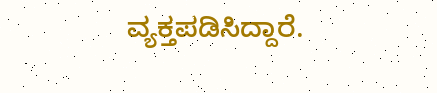ವ್ಯಕ್ತಪಡಿಸಿದ್ದಾರೆ.